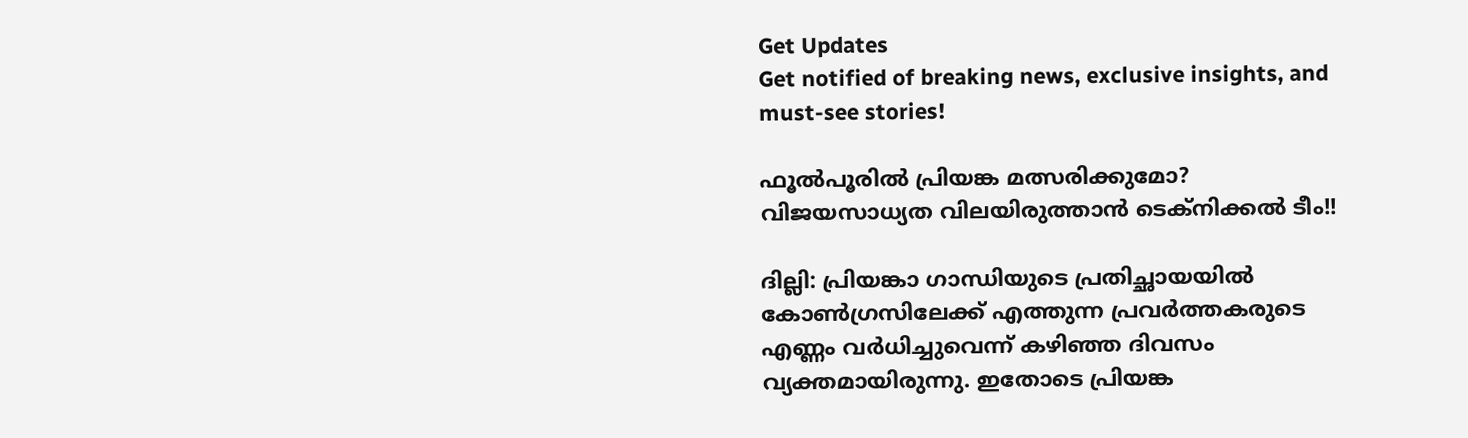Get Updates
Get notified of breaking news, exclusive insights, and must-see stories!

ഫൂല്‍പൂരില്‍ പ്രിയങ്ക മത്സരിക്കുമോ? വിജയസാധ്യത വിലയിരുത്താന്‍ ടെക്‌നിക്കല്‍ ടീം!!

ദില്ലി: പ്രിയങ്കാ ഗാന്ധിയുടെ പ്രതിച്ഛായയില്‍ കോണ്‍ഗ്രസിലേക്ക് എത്തുന്ന പ്രവര്‍ത്തകരുടെ എണ്ണം വര്‍ധിച്ചുവെന്ന് കഴിഞ്ഞ ദിവസം വ്യക്തമായിരുന്നു. ഇതോടെ പ്രിയങ്ക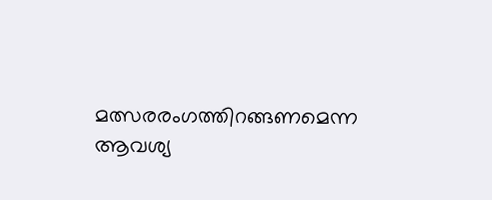മത്സരരംഗത്തിറങ്ങണമെന്ന ആവശ്യ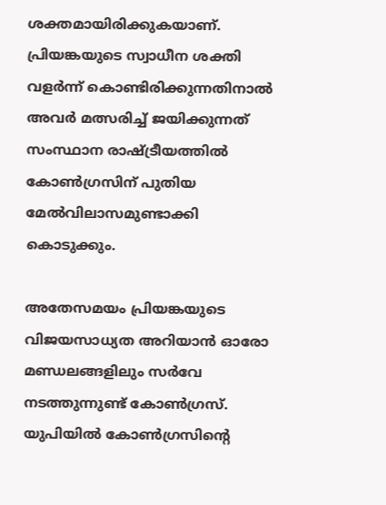ശക്തമായിരിക്കുകയാണ്. പ്രിയങ്കയുടെ സ്വാധീന ശക്തി വളര്‍ന്ന് കൊണ്ടിരിക്കുന്നതിനാല്‍ അവര്‍ മത്സരിച്ച് ജയിക്കുന്നത് സംസ്ഥാന രാഷ്ട്രീയത്തില്‍ കോണ്‍ഗ്രസിന് പുതിയ മേല്‍വിലാസമുണ്ടാക്കി കൊടുക്കും.

അതേസമയം പ്രിയങ്കയുടെ വിജയസാധ്യത അറിയാന്‍ ഓരോ മണ്ഡലങ്ങളിലും സര്‍വേ നടത്തുന്നുണ്ട് കോണ്‍ഗ്രസ്. യുപിയില്‍ കോണ്‍ഗ്രസിന്റെ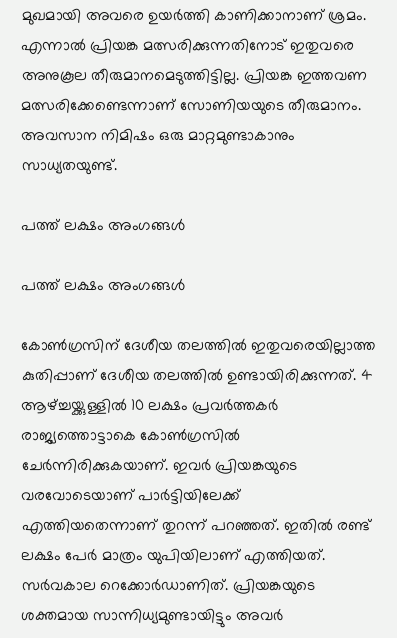മുഖമായി അവരെ ഉയര്‍ത്തി കാണിക്കാനാണ് ശ്രമം. എന്നാല്‍ പ്രിയങ്ക മത്സരിക്കുന്നതിനോട് ഇതുവരെ അനുകൂല തീരുമാനമെടുത്തിട്ടില്ല. പ്രിയങ്ക ഇത്തവണ മത്സരിക്കേണ്ടെന്നാണ് സോണിയയുടെ തീരുമാനം. അവസാന നിമിഷം ഒരു മാറ്റമുണ്ടാകാനും സാധ്യതയുണ്ട്.

പത്ത് ലക്ഷം അംഗങ്ങള്‍

പത്ത് ലക്ഷം അംഗങ്ങള്‍

കോണ്‍ഗ്രസിന് ദേശീയ തലത്തില്‍ ഇതുവരെയില്ലാത്ത കുതിപ്പാണ് ദേശീയ തലത്തില്‍ ഉണ്ടായിരിക്കുന്നത്. 4 ആഴ്ച്ചയ്ക്കുള്ളില്‍ 10 ലക്ഷം പ്രവര്‍ത്തകര്‍ രാജ്യത്തൊട്ടാകെ കോണ്‍ഗ്രസില്‍ ചേര്‍ന്നിരിക്കുകയാണ്. ഇവര്‍ പ്രിയങ്കയുടെ വരവോടെയാണ് പാര്‍ട്ടിയിലേക്ക് എത്തിയതെന്നാണ് തുറന്ന് പറഞ്ഞത്. ഇതില്‍ രണ്ട് ലക്ഷം പേര്‍ മാത്രം യുപിയിലാണ് എത്തിയത്. സര്‍വകാല റെക്കോര്‍ഡാണിത്. പ്രിയങ്കയുടെ ശക്തമായ സാന്നിധ്യമുണ്ടായിട്ടും അവര്‍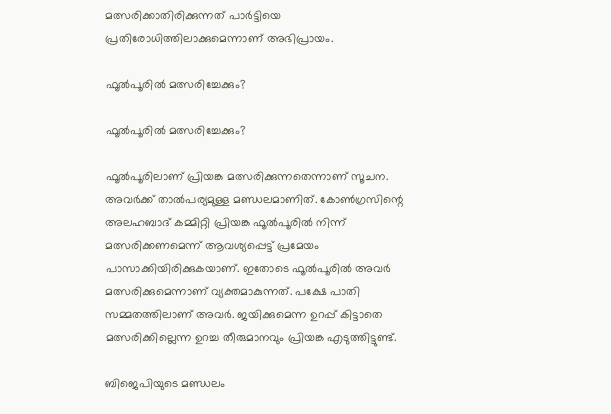മത്സരിക്കാതിരിക്കുന്നത് പാര്‍ട്ടിയെ പ്രതിരോധിത്തിലാക്കുമെന്നാണ് അഭിപ്രായം.

ഫൂല്‍പൂരില്‍ മത്സരിച്ചേക്കും?

ഫൂല്‍പൂരില്‍ മത്സരിച്ചേക്കും?

ഫൂല്‍പൂരിലാണ് പ്രിയങ്ക മത്സരിക്കുന്നതെന്നാണ് സൂചന. അവര്‍ക്ക് താല്‍പര്യമുള്ള മണ്ഡലമാണിത്. കോണ്‍ഗ്രസിന്റെ അലഹബാദ് കമ്മിറ്റി പ്രിയങ്ക ഫൂല്‍പൂരില്‍ നിന്ന് മത്സരിക്കണമെന്ന് ആവശ്യപ്പെട്ട് പ്രമേയം പാസാക്കിയിരിക്കുകയാണ്. ഇതോടെ ഫൂല്‍പൂരില്‍ അവര്‍ മത്സരിക്കുമെന്നാണ് വ്യക്തമാകുന്നത്. പക്ഷേ പാതി സമ്മതത്തിലാണ് അവര്‍. ജയിക്കുമെന്ന ഉറപ്പ് കിട്ടാതെ മത്സരിക്കില്ലെന്ന ഉറച്ച തീരുമാനവും പ്രിയങ്ക എടുത്തിട്ടുണ്ട്.

ബിജെപിയുടെ മണ്ഡലം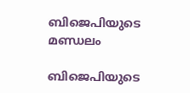ബിജെപിയുടെ മണ്ഡലം

ബിജെപിയുടെ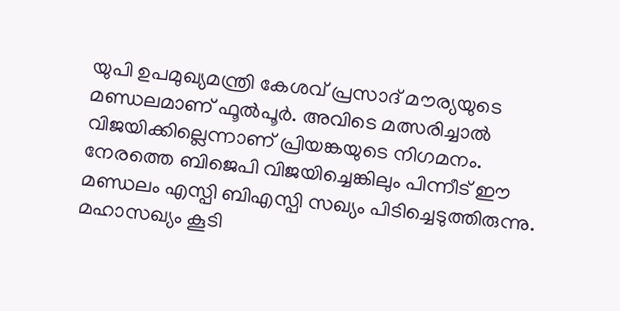യുപി ഉപമുഖ്യമന്ത്രി കേശവ് പ്രസാദ് മൗര്യയുടെ മണ്ഡലമാണ് ഫൂല്‍പൂര്‍. അവിടെ മത്സരിച്ചാല്‍ വിജയിക്കില്ലെന്നാണ് പ്രിയങ്കയുടെ നിഗമനം. നേരത്തെ ബിജെപി വിജയിച്ചെങ്കിലും പിന്നീട് ഈ മണ്ഡലം എസ്പി ബിഎസ്പി സഖ്യം പിടിച്ചെടുത്തിരുന്നു. മഹാസഖ്യം കൂടി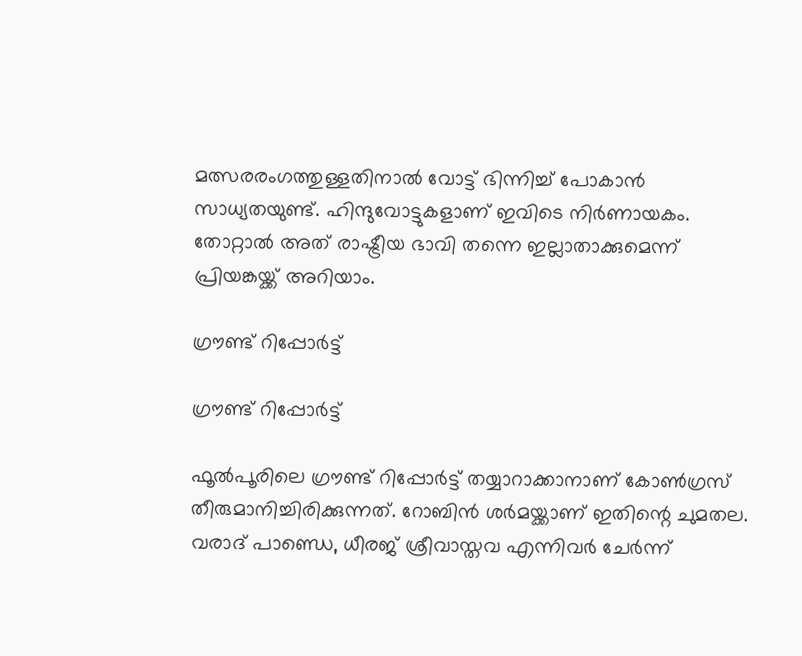മത്സരരംഗത്തുള്ളതിനാല്‍ വോട്ട് ഭിന്നിച്ച് പോകാന്‍ സാധ്യതയുണ്ട്. ഹിന്ദുവോട്ടുകളാണ് ഇവിടെ നിര്‍ണായകം. തോറ്റാല്‍ അത് രാഷ്ട്രീയ ഭാവി തന്നെ ഇല്ലാതാക്കുമെന്ന് പ്രിയങ്കയ്ക്ക് അറിയാം.

ഗ്രൗണ്ട് റിപ്പോര്‍ട്ട്

ഗ്രൗണ്ട് റിപ്പോര്‍ട്ട്

ഫൂല്‍പൂരിലെ ഗ്രൗണ്ട് റിപ്പോര്‍ട്ട് തയ്യാറാക്കാനാണ് കോണ്‍ഗ്രസ് തീരുമാനിച്ചിരിക്കുന്നത്. റോബിന്‍ ശര്‍മയ്ക്കാണ് ഇതിന്റെ ചുമതല. വരാദ് പാണ്ഡെ, ധീരജ് ശ്രീവാസ്തവ എന്നിവര്‍ ചേര്‍ന്ന്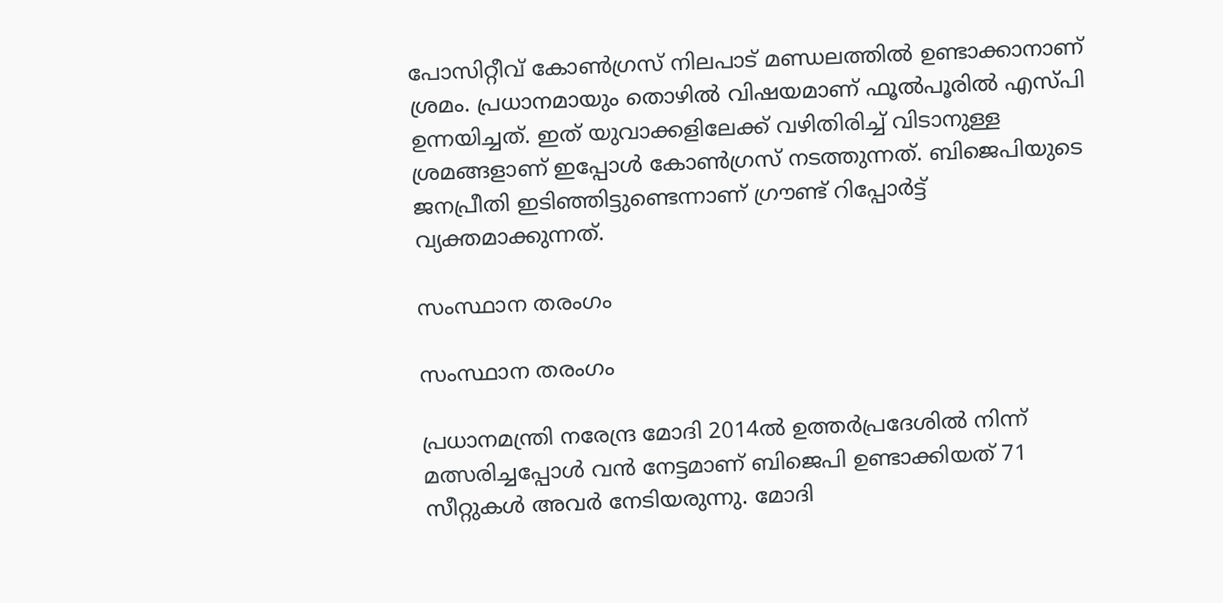പോസിറ്റീവ് കോണ്‍ഗ്രസ് നിലപാട് മണ്ഡലത്തില്‍ ഉണ്ടാക്കാനാണ് ശ്രമം. പ്രധാനമായും തൊഴില്‍ വിഷയമാണ് ഫൂല്‍പൂരില്‍ എസ്പി ഉന്നയിച്ചത്. ഇത് യുവാക്കളിലേക്ക് വഴിതിരിച്ച് വിടാനുള്ള ശ്രമങ്ങളാണ് ഇപ്പോള്‍ കോണ്‍ഗ്രസ് നടത്തുന്നത്. ബിജെപിയുടെ ജനപ്രീതി ഇടിഞ്ഞിട്ടുണ്ടെന്നാണ് ഗ്രൗണ്ട് റിപ്പോര്‍ട്ട് വ്യക്തമാക്കുന്നത്.

സംസ്ഥാന തരംഗം

സംസ്ഥാന തരംഗം

പ്രധാനമന്ത്രി നരേന്ദ്ര മോദി 2014ല്‍ ഉത്തര്‍പ്രദേശില്‍ നിന്ന് മത്സരിച്ചപ്പോള്‍ വന്‍ നേട്ടമാണ് ബിജെപി ഉണ്ടാക്കിയത് 71 സീറ്റുകള്‍ അവര്‍ നേടിയരുന്നു. മോദി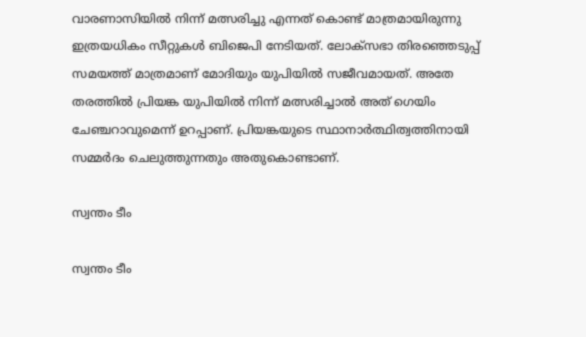വാരണാസിയില്‍ നിന്ന് മത്സരിച്ചു എന്നത് കൊണ്ട് മാത്രമായിരുന്നു ഇത്രയധികം സീറ്റുകള്‍ ബിജെപി നേടിയത്. ലോക്‌സഭാ തിരഞ്ഞെടുപ്പ് സമയത്ത് മാത്രമാണ് മോദിയും യുപിയില്‍ സജീവമായത്. അതേ തരത്തില്‍ പ്രിയങ്ക യുപിയില്‍ നിന്ന് മത്സരിച്ചാല്‍ അത് ഗെയിം ചേഞ്ചറാവുമെന്ന് ഉറപ്പാണ്. പ്രിയങ്കയുടെ സ്ഥാനാര്‍ത്ഥിത്വത്തിനായി സമ്മര്‍ദം ചെലുത്തുന്നതും അതുകൊണ്ടാണ്.

സ്വന്തം ടീം

സ്വന്തം ടീം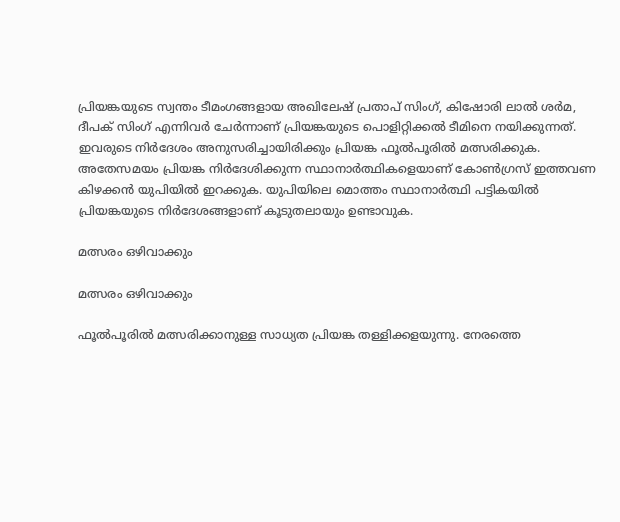പ്രിയങ്കയുടെ സ്വന്തം ടീമംഗങ്ങളായ അഖിലേഷ് പ്രതാപ് സിംഗ്, കിഷോരി ലാല്‍ ശര്‍മ, ദീപക് സിംഗ് എന്നിവര്‍ ചേര്‍ന്നാണ് പ്രിയങ്കയുടെ പൊളിറ്റിക്കല്‍ ടീമിനെ നയിക്കുന്നത്. ഇവരുടെ നിര്‍ദേശം അനുസരിച്ചായിരിക്കും പ്രിയങ്ക ഫൂല്‍പൂരില്‍ മത്സരിക്കുക. അതേസമയം പ്രിയങ്ക നിര്‍ദേശിക്കുന്ന സ്ഥാനാര്‍ത്ഥികളെയാണ് കോണ്‍ഗ്രസ് ഇത്തവണ കിഴക്കന്‍ യുപിയില്‍ ഇറക്കുക. യുപിയിലെ മൊത്തം സ്ഥാനാര്‍ത്ഥി പട്ടികയില്‍ പ്രിയങ്കയുടെ നിര്‍ദേശങ്ങളാണ് കൂടുതലായും ഉണ്ടാവുക.

മത്സരം ഒഴിവാക്കും

മത്സരം ഒഴിവാക്കും

ഫൂല്‍പൂരില്‍ മത്സരിക്കാനുള്ള സാധ്യത പ്രിയങ്ക തള്ളിക്കളയുന്നു. നേരത്തെ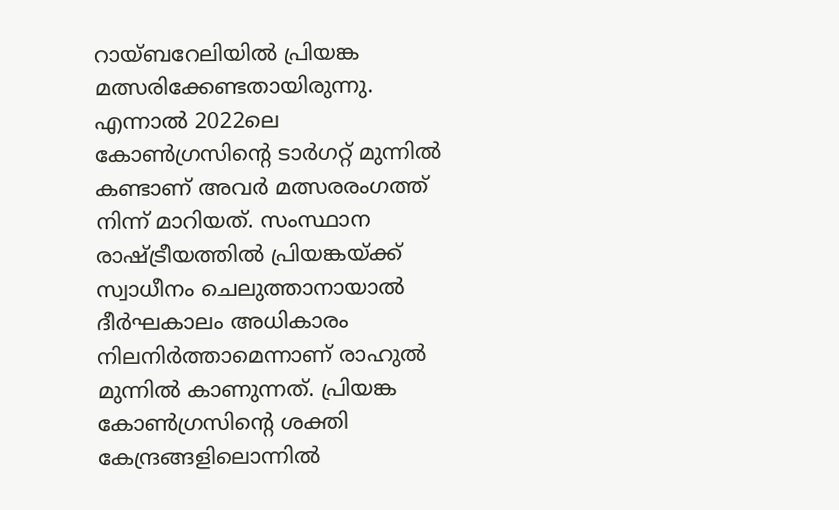റായ്ബറേലിയില്‍ പ്രിയങ്ക മത്സരിക്കേണ്ടതായിരുന്നു. എന്നാല്‍ 2022ലെ കോണ്‍ഗ്രസിന്റെ ടാര്‍ഗറ്റ് മുന്നില്‍ കണ്ടാണ് അവര്‍ മത്സരരംഗത്ത് നിന്ന് മാറിയത്. സംസ്ഥാന രാഷ്ട്രീയത്തില്‍ പ്രിയങ്കയ്ക്ക് സ്വാധീനം ചെലുത്താനായാല്‍ ദീര്‍ഘകാലം അധികാരം നിലനിര്‍ത്താമെന്നാണ് രാഹുല്‍ മുന്നില്‍ കാണുന്നത്. പ്രിയങ്ക കോണ്‍ഗ്രസിന്റെ ശക്തി കേന്ദ്രങ്ങളിലൊന്നില്‍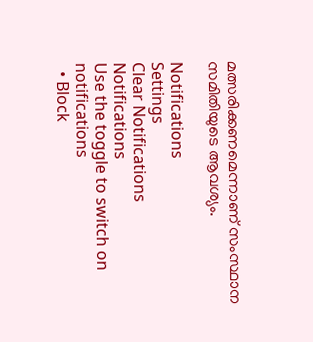മത്സരിക്കണമെന്നാണ് സംസ്ഥാന സമിതിയുടെ ആവശ്യം.

Notifications
Settings
Clear Notifications
Notifications
Use the toggle to switch on notifications
  • Block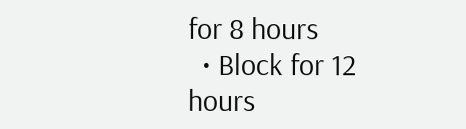for 8 hours
  • Block for 12 hours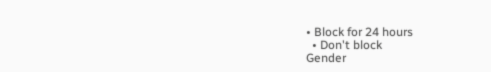• Block for 24 hours
  • Don't block
Gender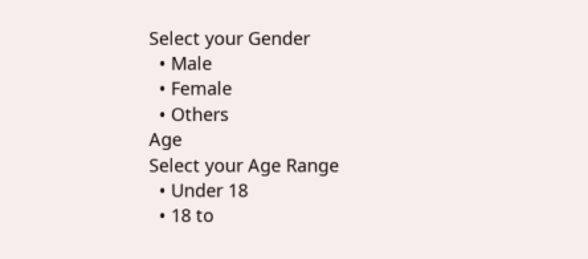Select your Gender
  • Male
  • Female
  • Others
Age
Select your Age Range
  • Under 18
  • 18 to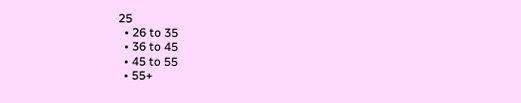25
  • 26 to 35
  • 36 to 45
  • 45 to 55
  • 55+